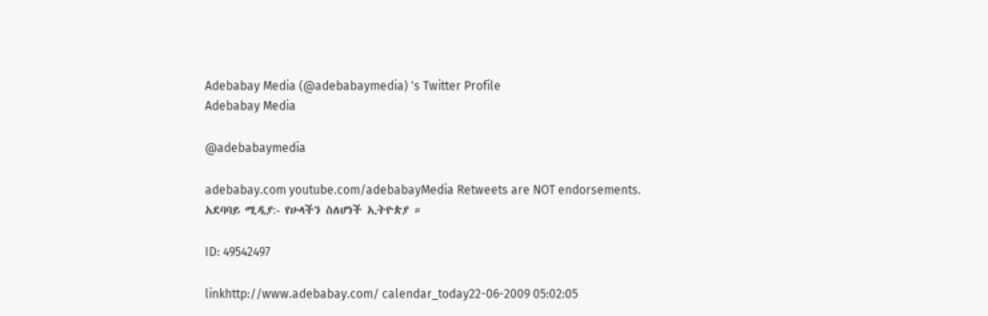Adebabay Media (@adebabaymedia) 's Twitter Profile
Adebabay Media

@adebabaymedia

adebabay.com youtube.com/adebabayMedia Retweets are NOT endorsements.
አደባባይ ሚዲያ:- የሁላችን ስለሆነች ኢትዮጵያ ።

ID: 49542497

linkhttp://www.adebabay.com/ calendar_today22-06-2009 05:02:05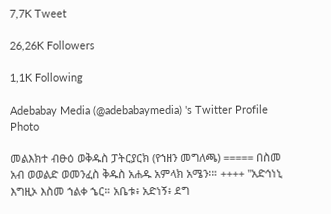7,7K Tweet

26,26K Followers

1,1K Following

Adebabay Media (@adebabaymedia) 's Twitter Profile Photo

መልእክተ ብፁዕ ወቅዱስ ፓትርያርክ (የኀዘን መግለጫ) ===== በስመ አብ ወወልድ ወመንፈስ ቅዱስ አሐዱ አምላክ አሜን፡። ++++ "አድኅነኒ እግዚኦ እስመ ኀልቀ ኄር። አቤቱ፥ አድነኝ፥ ደግ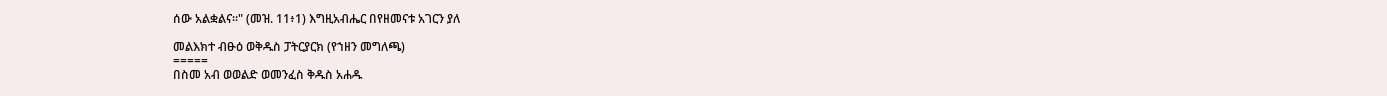ሰው አልቋልና።" (መዝ. 11፥1) እግዚአብሔር በየዘመናቱ አገርን ያለ

መልእክተ ብፁዕ ወቅዱስ ፓትርያርክ (የኀዘን መግለጫ)
=====
በስመ አብ ወወልድ ወመንፈስ ቅዱስ አሐዱ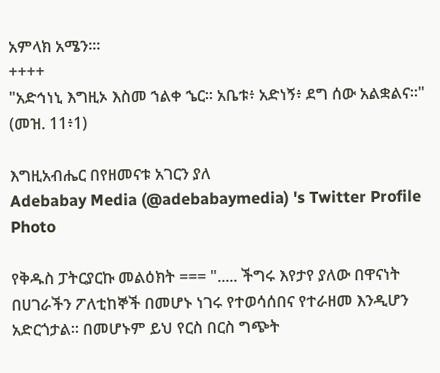አምላክ አሜን፡።
++++
"አድኅነኒ እግዚኦ እስመ ኀልቀ ኄር። አቤቱ፥ አድነኝ፥ ደግ ሰው አልቋልና።" (መዝ. 11፥1)

እግዚአብሔር በየዘመናቱ አገርን ያለ
Adebabay Media (@adebabaymedia) 's Twitter Profile Photo

የቅዱስ ፓትርያርኩ መልዕክት === "..... ችግሩ እየታየ ያለው በዋናነት በሀገራችን ፖለቲከኞች በመሆኑ ነገሩ የተወሳሰበና የተራዘመ እንዲሆን አድርጎታል። በመሆኑም ይህ የርስ በርስ ግጭት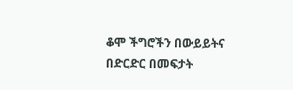ቆሞ ችግሮችን በውይይትና በድርድር በመፍታት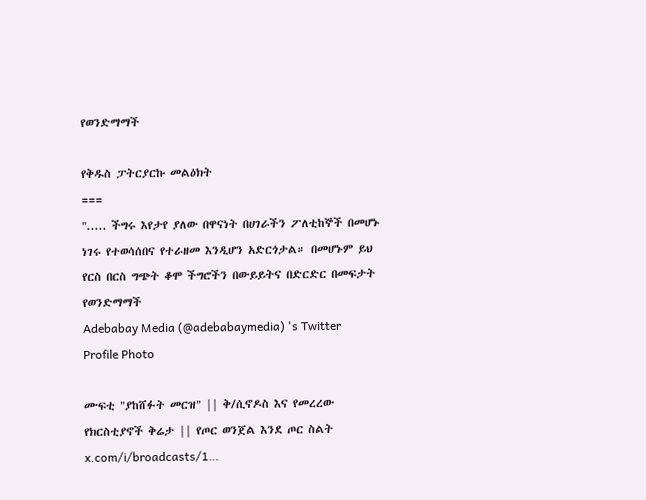የወንድማማች

የቅዱስ ፓትርያርኩ መልዕክት
===
"..... ችግሩ እየታየ ያለው በዋናነት በሀገራችን ፖለቲከኞች በመሆኑ ነገሩ የተወሳሰበና የተራዘመ እንዲሆን አድርጎታል። በመሆኑም ይህ የርስ በርስ ግጭት ቆሞ ችግሮችን በውይይትና በድርድር በመፍታት የወንድማማች
Adebabay Media (@adebabaymedia) 's Twitter Profile Photo

ሙፍቲ "ያከሸፉት መርዝ" || ቅ/ሲኖዶስ እና የመረረው የክርስቲያኖች ቅሬታ || የጦር ወንጀል እንደ ጦር ስልት x.com/i/broadcasts/1…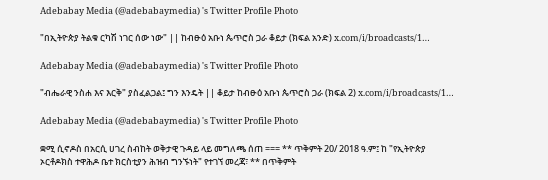Adebabay Media (@adebabaymedia) 's Twitter Profile Photo

"በኢትዮጵያ ትልቁ ርካሽ ነገር ሰው ነው" || ከብፁዕ አቡነ ጴጥሮስ ጋራ ቆይታ (ክፍል አንድ) x.com/i/broadcasts/1…

Adebabay Media (@adebabaymedia) 's Twitter Profile Photo

"ብሔራዊ ንስሐ እና እርቅ" ያስፈልጋል፤ ግን እንዴት || ቆይታ ከብፁዕ አቡነ ጴጥሮስ ጋራ (ክፍል 2) x.com/i/broadcasts/1…

Adebabay Media (@adebabaymedia) 's Twitter Profile Photo

ቋሚ ሲኖዶስ በአርሲ ሀገረ ስብከት ወቅታዊ ጉዳይ ላይ መግለጫ ሰጠ === ** ጥቅምት 20/ 2018 ዓ.ም፤ ከ "የኢትዮጵያ ኦርቶዶክስ ተዋሕዶ ቤተ ክርስቲያን ሕዝብ ግንኙነት" የተገኘ መረጃ፣ ** በጥቅምት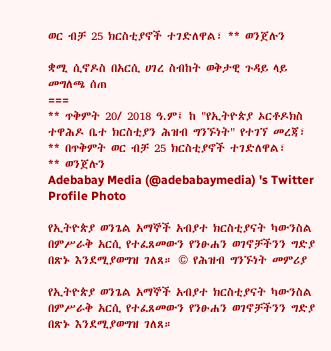ወር ብቻ 25 ክርስቲያኖች ተገድለዋል፣ ** ወንጀሉን

ቋሚ ሲኖዶስ በአርሲ ሀገረ ስብከት ወቅታዊ ጉዳይ ላይ  መግለጫ ሰጠ
===
** ጥቅምት 20/ 2018 ዓ.ም፤ ከ "የኢትዮጵያ ኦርቶዶክስ ተዋሕዶ ቤተ ክርስቲያን ሕዝብ ግንኙነት" የተገኘ መረጃ፣
** በጥቅምት ወር ብቻ 25 ክርስቲያኖች ተገድለዋል፣
** ወንጀሉን
Adebabay Media (@adebabaymedia) 's Twitter Profile Photo

የኢትዮጵያ ወንጌል አማኞች አብያተ ክርስቲያናት ካውንስል በምሥራቅ አርሲ የተፈጸመውን የንፁሐን ወገኖቻችንን ግድያ በጽኑ እንደሚያወግዝ ገለጸ። © የሕዝብ ግንኙነት መምሪያ

የኢትዮጵያ ወንጌል አማኞች አብያተ ክርስቲያናት ካውንስል በምሥራቅ አርሲ የተፈጸመውን የንፁሐን ወገኖቻችንን ግድያ በጽኑ እንደሚያወግዝ ገለጸ።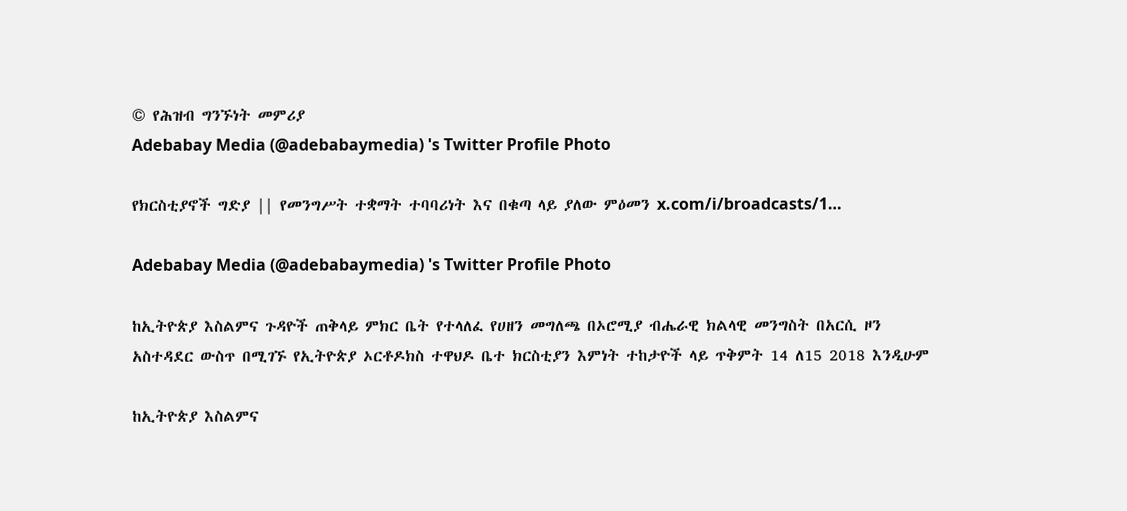© የሕዝብ ግንኙነት መምሪያ
Adebabay Media (@adebabaymedia) 's Twitter Profile Photo

የክርስቲያኖች ግድያ || የመንግሥት ተቋማት ተባባሪነት እና በቁጣ ላይ ያለው ምዕመን x.com/i/broadcasts/1…

Adebabay Media (@adebabaymedia) 's Twitter Profile Photo

ከኢትዮጵያ እስልምና ጉዳዮች ጠቅላይ ምክር ቤት የተላለፈ የሀዘን መግለጫ በኦሮሚያ ብሔራዊ ክልላዊ መንግስት በአርሲ ዞን አስተዳደር ውስጥ በሚገኙ የኢትዮጵያ ኦርቶዶክስ ተዋህዶ ቤተ ክርስቲያን እምነት ተከታዮች ላይ ጥቅምት 14 ለ15 2018 እንዲሁም

ከኢትዮጵያ እስልምና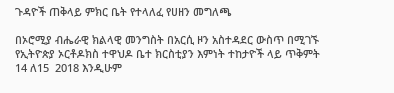ጉዳዮች ጠቅላይ ምክር ቤት የተላለፈ የሀዘን መግለጫ

በኦሮሚያ ብሔራዊ ክልላዊ መንግስት በአርሲ ዞን አስተዳደር ውስጥ በሚገኙ የኢትዮጵያ ኦርቶዶክስ ተዋህዶ ቤተ ክርስቲያን እምነት ተከታዮች ላይ ጥቅምት 14 ለ15  2018 እንዲሁም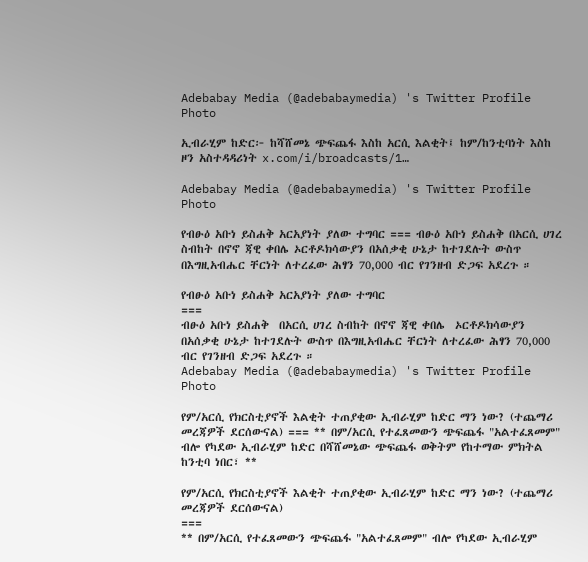Adebabay Media (@adebabaymedia) 's Twitter Profile Photo

ኢብራሂም ከድር፦ ከሻሸመኔ ጭፍጨፋ እስከ አርሲ እልቂት፤ ከም/ከንቲባነት እስከ ዞን አስተዳዳሪነት x.com/i/broadcasts/1…

Adebabay Media (@adebabaymedia) 's Twitter Profile Photo

የብፁዕ አቡነ ይስሐቅ አርአያነት ያለው ተግባር === ብፁዕ አቡነ ይስሐቅ በአርሲ ሀገረ ስብከት በኖኖ ጃዊ ቀበሌ ኦርቶዶክሳውያን በአሰቃቂ ሁኔታ ከተገደሉት ውስጥ በእግዚአብሔር ቸርነት ለተረፈው ሕፃን 70,000 ብር የገንዘብ ድጋፍ አደረጉ ።

የብፁዕ አቡነ ይስሐቅ አርአያነት ያለው ተግባር
===
ብፁዕ አቡነ ይስሐቅ  በአርሲ ሀገረ ስብከት በኖኖ ጃዊ ቀበሌ  ኦርቶዶክሳውያን በአሰቃቂ ሁኔታ ከተገደሉት ውስጥ በእግዚአብሔር ቸርነት ለተረፈው ሕፃን 70,000 ብር የገንዘብ ድጋፍ አደረጉ ።
Adebabay Media (@adebabaymedia) 's Twitter Profile Photo

የም/አርሲ የክርስቲያኖች እልቂት ተጠያቂው ኢብራሂም ከድር ማን ነው? (ተጨማሪ መረጃዎች ደርሰውናል) === ** በም/አርሲ የተፈጸመውን ጭፍጨፋ "አልተፈጸመም" ብሎ የካደው ኢብራሂም ከድር በሻሸመኔው ጭፍጨፋ ወቅትም የከተማው ምክትል ከንቲባ ነበር፣ **

የም/አርሲ የክርስቲያኖች እልቂት ተጠያቂው ኢብራሂም ከድር ማን ነው? (ተጨማሪ መረጃዎች ደርሰውናል)
===
** በም/አርሲ የተፈጸመውን ጭፍጨፋ "አልተፈጸመም" ብሎ የካደው ኢብራሂም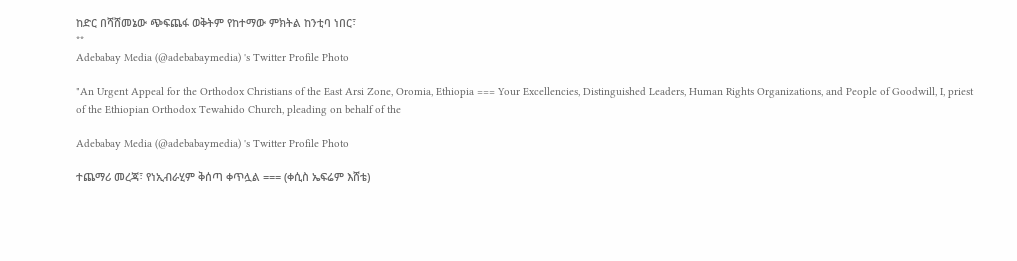ከድር በሻሸመኔው ጭፍጨፋ ወቅትም የከተማው ምክትል ከንቲባ ነበር፣
**
Adebabay Media (@adebabaymedia) 's Twitter Profile Photo

"An Urgent Appeal for the Orthodox Christians of the East Arsi Zone, Oromia, Ethiopia === Your Excellencies, Distinguished Leaders, Human Rights Organizations, and People of Goodwill, I, priest of the Ethiopian Orthodox Tewahido Church, pleading on behalf of the

Adebabay Media (@adebabaymedia) 's Twitter Profile Photo

ተጨማሪ መረጃ፣ የነኢብራሂም ቅሰጣ ቀጥሏል === (ቀሲስ ኤፍሬም እሸቴ)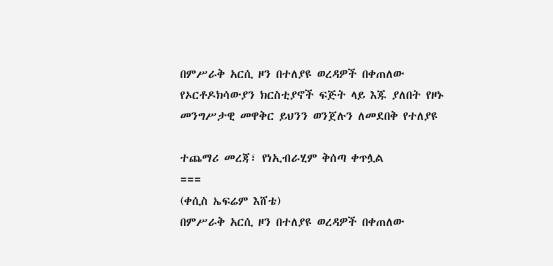በምሥራቅ አርሲ ዞን በተለያዩ ወረዳዎች በቀጠለው የኦርቶዶክሳውያን ክርስቲያኖች ፍጅት ላይ እጁ ያለበት የዞኑ መንግሥታዊ መዋቅር ይህንን ወንጀሉን ለመደበቅ የተለያዩ

ተጨማሪ መረጃ፣ የነኢብራሂም ቅሰጣ ቀጥሏል
===
(ቀሲስ ኤፍሬም እሸቴ)
በምሥራቅ አርሲ ዞን በተለያዩ ወረዳዎች በቀጠለው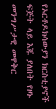የኦርቶዶክሳውያን ክርስቲያኖች ፍጅት ላይ እጁ ያለበት የዞኑ መንግሥታዊ መዋቅር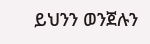ይህንን ወንጀሉን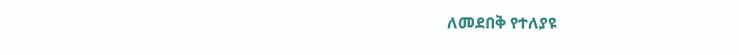ለመደበቅ የተለያዩ